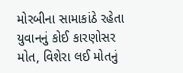મોરબીના સામાકાંઠે રહેતા યુવાનનું કોઈ કારણોસર મોત, વિશેરા લઈ મોતનું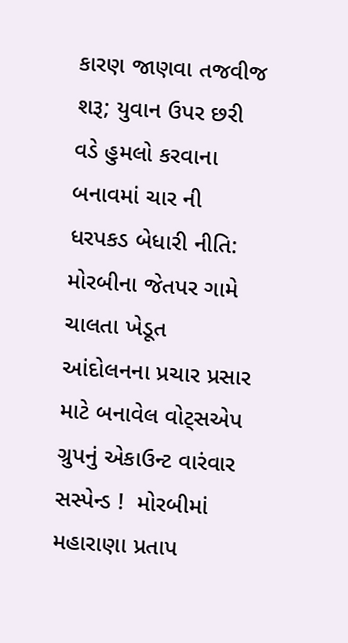કારણ જાણવા તજવીજ શરૂ; યુવાન ઉપર છરી વડે હુમલો કરવાના બનાવમાં ચાર ની ધરપકડ બેધારી નીતિ: મોરબીના જેતપર ગામે ચાલતા ખેડૂત આંદોલનના પ્રચાર પ્રસાર માટે બનાવેલ વોટ્સએપ ગ્રુપનું એકાઉન્ટ વારંવાર સસ્પેન્ડ !  મોરબીમાં મહારાણા પ્રતાપ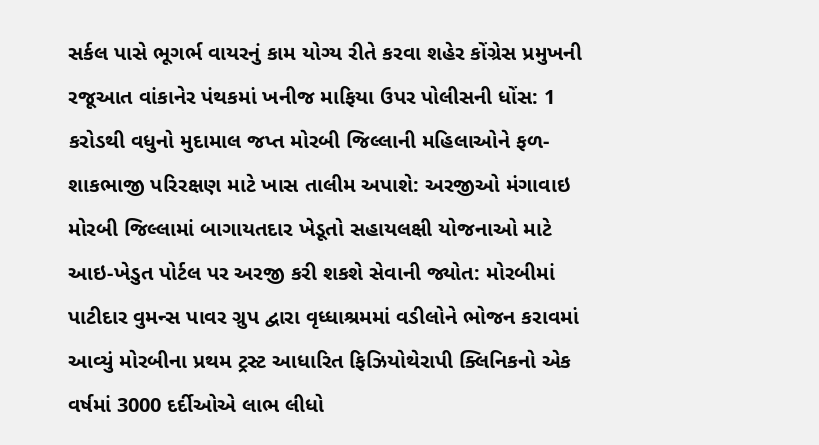સર્કલ પાસે ભૂગર્ભ વાયરનું કામ યોગ્ય રીતે કરવા શહેર કોંગ્રેસ પ્રમુખની રજૂઆત વાંકાનેર પંથકમાં ખનીજ માફિયા ઉપર પોલીસની ધોંસ: 1 કરોડથી વધુનો મુદામાલ જપ્ત મોરબી જિલ્લાની મહિલાઓને ફળ-શાકભાજી પરિરક્ષણ માટે ખાસ તાલીમ અપાશે: અરજીઓ મંગાવાઇ મોરબી જિલ્લામાં બાગાયતદાર ખેડૂતો સહાયલક્ષી યોજનાઓ માટે આઇ-ખેડુત પોર્ટલ પર અરજી કરી શકશે સેવાની જ્યોત: મોરબીમાં પાટીદાર વુમન્સ પાવર ગ્રુપ દ્વારા વૃધ્ધાશ્રમમાં વડીલોને ભોજન કરાવમાં આવ્યું મોરબીના પ્રથમ ટ્રસ્ટ આધારિત ફિઝિયોથેરાપી ક્લિનિકનો એક વર્ષમાં 3000 દર્દીઓએ લાભ લીધો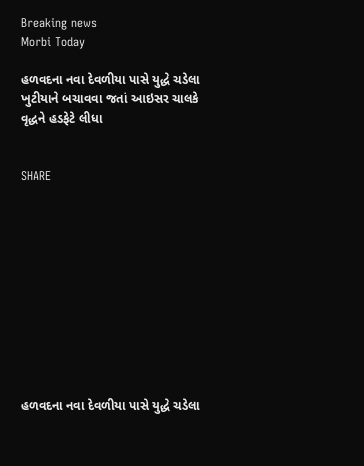Breaking news
Morbi Today

હળવદના નવા દેવળીયા પાસે યુદ્ધે ચડેલા ખુટીયાને બચાવવા જતાં આઇસર ચાલકે વૃદ્ધને હડફેટે લીધા


SHARE











હળવદના નવા દેવળીયા પાસે યુદ્ધે ચડેલા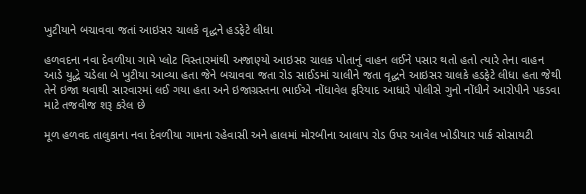ખુટીયાને બચાવવા જતાં આઇસર ચાલકે વૃદ્ધને હડફેટે લીધા

હળવદના નવા દેવળીયા ગામે પ્લોટ વિસ્તારમાંથી અજાણ્યો આઇસર ચાલક પોતાનું વાહન લઈને પસાર થતો હતો ત્યારે તેના વાહન આડે યુદ્ધે ચડેલા બે ખુટીયા આવ્યા હતા જેને બચાવવા જતા રોડ સાઈડમાં ચાલીને જતા વૃદ્ધને આઇસર ચાલકે હડફેટે લીધા હતા જેથી તેને ઇજા થવાથી સારવારમાં લઈ ગયા હતા અને ઇજાગ્રસ્તના ભાઈએ નોંધાવેલ ફરિયાદ આધારે પોલીસે ગુનો નોંધીને આરોપીને પકડવા માટે તજવીજ શરૂ કરેલ છે

મૂળ હળવદ તાલુકાના નવા દેવળીયા ગામના રહેવાસી અને હાલમાં મોરબીના આલાપ રોડ ઉપર આવેલ ખોડીયાર પાર્ક સોસાયટી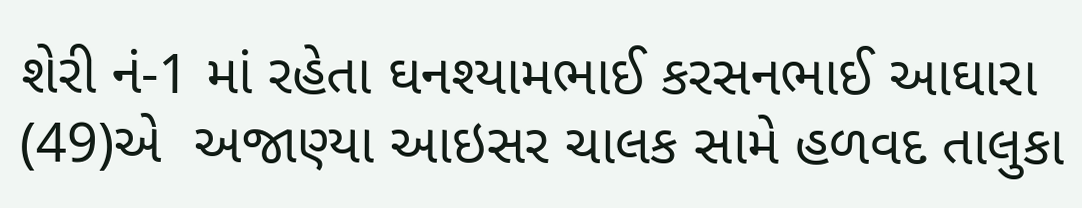શેરી નં-1 માં રહેતા ઘનશ્યામભાઈ કરસનભાઈ આઘારા (49)એ  અજાણ્યા આઇસર ચાલક સામે હળવદ તાલુકા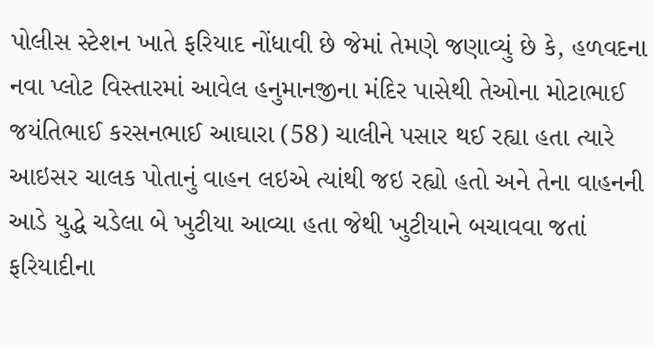પોલીસ સ્ટેશન ખાતે ફરિયાદ નોંધાવી છે જેમાં તેમણે જણાવ્યું છે કે, હળવદના નવા પ્લોટ વિસ્તારમાં આવેલ હનુમાનજીના મંદિર પાસેથી તેઓના મોટાભાઈ જયંતિભાઈ કરસનભાઈ આઘારા (58) ચાલીને પસાર થઈ રહ્યા હતા ત્યારે આઇસર ચાલક પોતાનું વાહન લઇએ ત્યાંથી જઇ રહ્યો હતો અને તેના વાહનની આડે યુદ્ધે ચડેલા બે ખુટીયા આવ્યા હતા જેથી ખુટીયાને બચાવવા જતાં ફરિયાદીના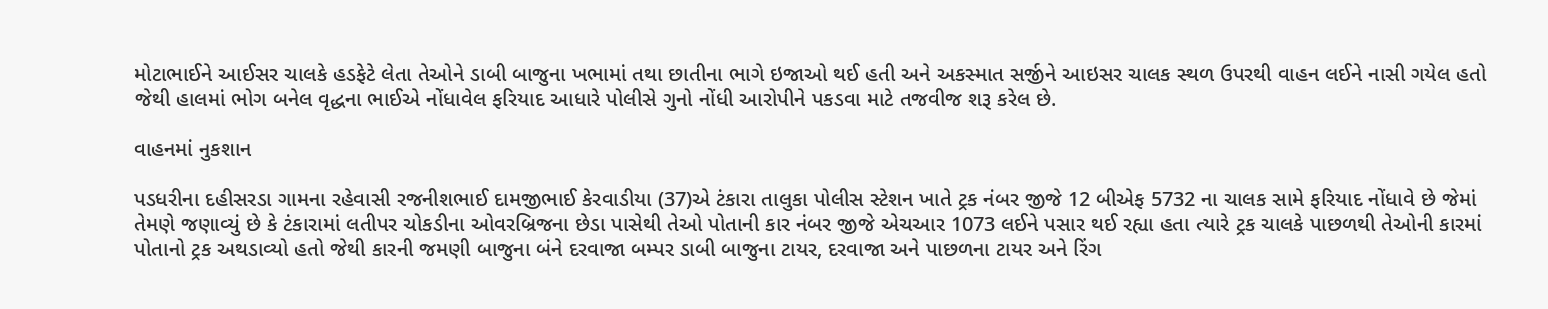મોટાભાઈને આઈસર ચાલકે હડફેટે લેતા તેઓને ડાબી બાજુના ખભામાં તથા છાતીના ભાગે ઇજાઓ થઈ હતી અને અકસ્માત સર્જીને આઇસર ચાલક સ્થળ ઉપરથી વાહન લઈને નાસી ગયેલ હતો જેથી હાલમાં ભોગ બનેલ વૃદ્ધના ભાઈએ નોંધાવેલ ફરિયાદ આધારે પોલીસે ગુનો નોંધી આરોપીને પકડવા માટે તજવીજ શરૂ કરેલ છે.

વાહનમાં નુકશાન

પડધરીના દહીસરડા ગામના રહેવાસી રજનીશભાઈ દામજીભાઈ કેરવાડીયા (37)એ ટંકારા તાલુકા પોલીસ સ્ટેશન ખાતે ટ્રક નંબર જીજે 12 બીએફ 5732 ના ચાલક સામે ફરિયાદ નોંધાવે છે જેમાં તેમણે જણાવ્યું છે કે ટંકારામાં લતીપર ચોકડીના ઓવરબ્રિજના છેડા પાસેથી તેઓ પોતાની કાર નંબર જીજે એચઆર 1073 લઈને પસાર થઈ રહ્યા હતા ત્યારે ટ્રક ચાલકે પાછળથી તેઓની કારમાં પોતાનો ટ્રક અથડાવ્યો હતો જેથી કારની જમણી બાજુના બંને દરવાજા બમ્પર ડાબી બાજુના ટાયર, દરવાજા અને પાછળના ટાયર અને રિંગ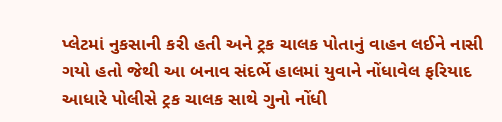પ્લેટમાં નુકસાની કરી હતી અને ટ્રક ચાલક પોતાનું વાહન લઈને નાસી ગયો હતો જેથી આ બનાવ સંદર્ભે હાલમાં યુવાને નોંધાવેલ ફરિયાદ આધારે પોલીસે ટ્રક ચાલક સાથે ગુનો નોંધી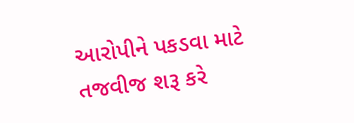આરોપીને પકડવા માટે તજવીજ શરૂ કરે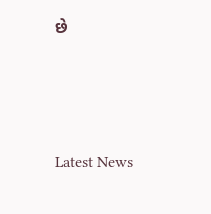છે






Latest News